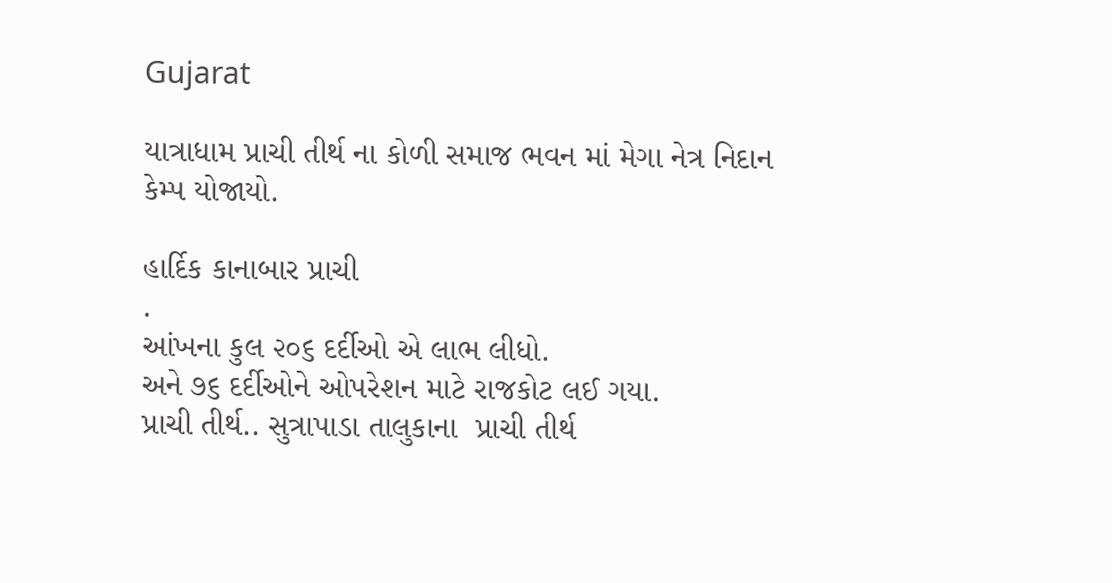Gujarat

યાત્રાધામ પ્રાચી તીર્થ ના કોળી સમાજ ભવન માં મેગા નેત્ર નિદાન કેમ્પ યોજાયો.

હાર્દિક કાનાબાર પ્રાચી
.
આંખના કુલ ૨૦૬ દર્દીઓ એ લાભ લીધો.
અને ૭૬ દર્દીઓને ઓપરેશન માટે રાજકોટ લઈ ગયા.
પ્રાચી તીર્થ.. સુત્રાપાડા તાલુકાના  પ્રાચી તીર્થ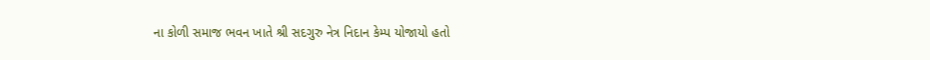ના કોળી સમાજ ભવન ખાતે શ્રી સદગુરુ નેત્ર નિદાન કેમ્પ યોજાયો હતો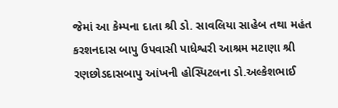જેમાં આ કેમ્પના દાતા શ્રી ડો. સાવલિયા સાહેબ તથા મહંત કરશનદાસ બાપુ ઉપવાસી પાધેશ્વરી આશ્રમ મટાણા શ્રી રણછોડદાસબાપુ આંખની હોસ્પિટલના ડો.અલ્કેશભાઈ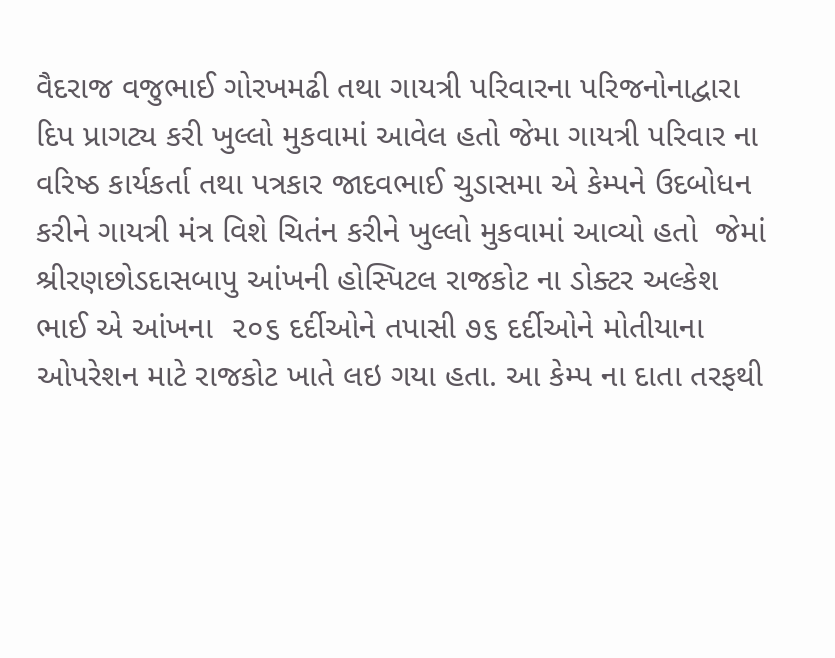વૈદરાજ વજુભાઈ ગોરખમઢી તથા ગાયત્રી પરિવારના પરિજનોનાદ્વારા દિપ પ્રાગટ્ય કરી ખુલ્લો મુકવામાં આવેલ હતો જેમા ગાયત્રી પરિવાર ના વરિષ્ઠ કાર્યકર્તા તથા પત્રકાર જાદવભાઈ ચુડાસમા એ કેમ્પને ઉદબોધન કરીને ગાયત્રી મંત્ર વિશે ચિતંન કરીને ખુલ્લો મુકવામાં આવ્યો હતો  જેમાં  શ્રીરણછોડદાસબાપુ આંખની હોસ્પિટલ રાજકોટ ના ડોક્ટર અલ્કેશ ભાઈ એ આંખના  ૨૦૬ દર્દીઓને તપાસી ૭૬ દર્દીઓને મોતીયાના ઓપરેશન માટે રાજકોટ ખાતે લઇ ગયા હતા. આ કેમ્પ ના દાતા તરફથી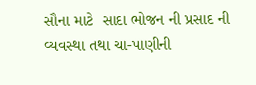સૌના માટે  સાદા ભોજન ની પ્રસાદ ની વ્યવસ્થા તથા ચા-પાણીની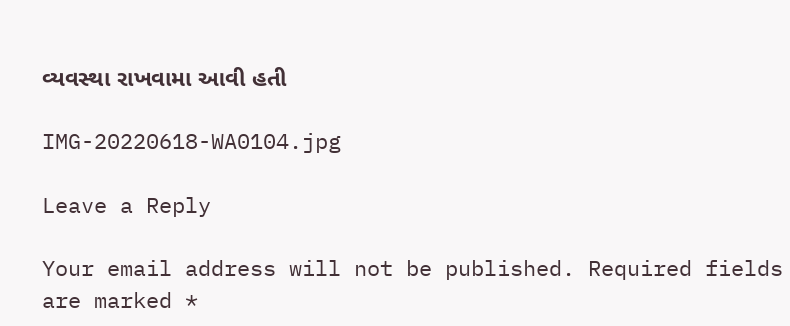વ્યવસ્થા રાખવામા આવી હતી

IMG-20220618-WA0104.jpg

Leave a Reply

Your email address will not be published. Required fields are marked *